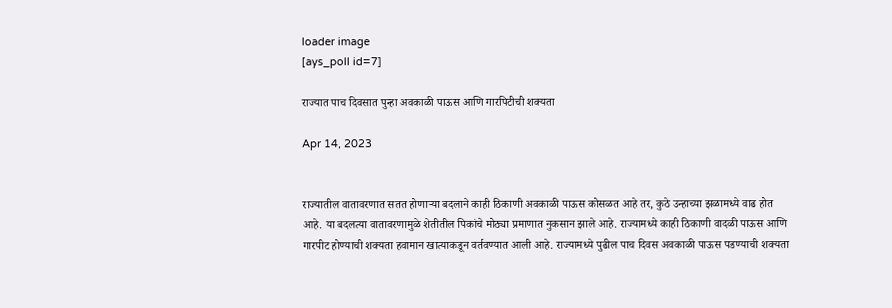loader image
[ays_poll id=7]

राज्यात पाच दिवसात पुन्हा अवकाळी पाऊस आणि गारपिटीची शक्यता

Apr 14, 2023


राज्यातील वातावरणात सतत होणाऱ्या बदलाने काही ठिकाणी अवकाळी पाऊस कोसळत आहे तर, कुठे उन्हाच्या झळामध्ये वाढ होत आहे. या बदलत्या वातावरणामुळे शेतीतील पिकांचे मोठ्या प्रमाणात नुकसान झाले आहे. राज्यामध्ये काही ठिकाणी वादळी पाऊस आणि गारपीट होण्याची शक्यता हवामान खात्याकडून वर्तवण्यात आली आहे. राज्यामध्ये पुढील पाच दिवस अवकाळी पाऊस पडण्याची शक्यता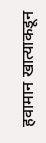हवामान खात्याकडून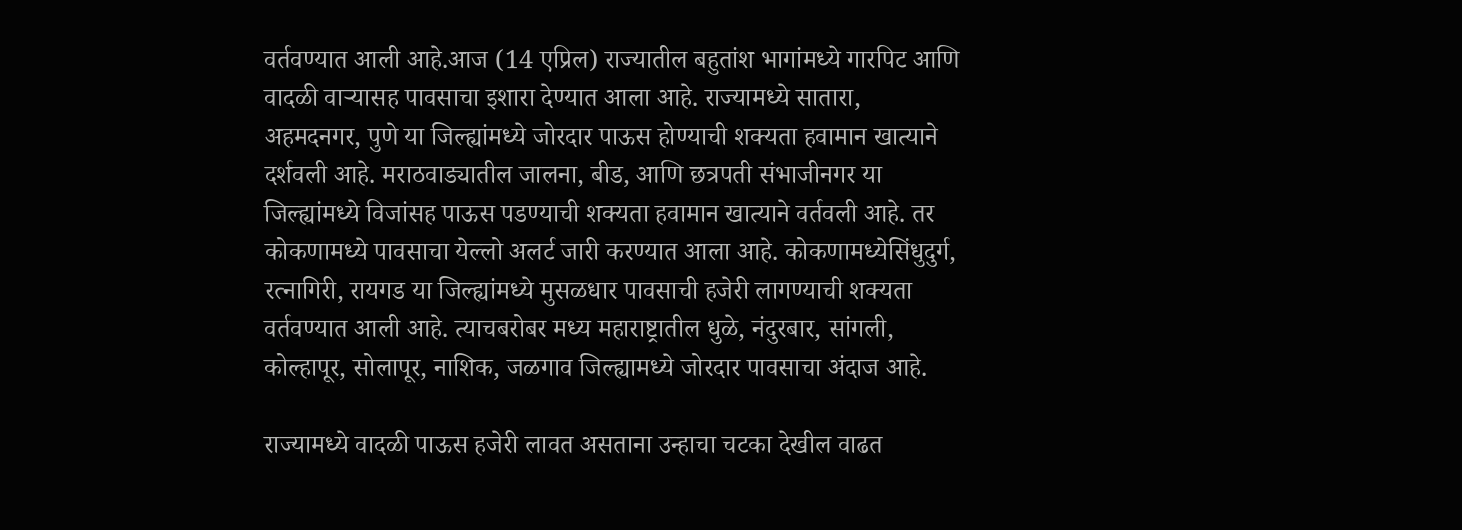वर्तवण्यात आली आहे.आज (14 एप्रिल) राज्यातील बहुतांश भागांमध्ये गारपिट आणि वादळी वाऱ्यासह पावसाचा इशारा देण्यात आला आहे. राज्यामध्ये सातारा, अहमदनगर, पुणे या जिल्ह्यांमध्ये जोरदार पाऊस होण्याची शक्यता हवामान खात्याने दर्शवली आहे. मराठवाड्यातील जालना, बीड, आणि छत्रपती संभाजीनगर या जिल्ह्यांमध्ये विजांसह पाऊस पडण्याची शक्यता हवामान खात्याने वर्तवली आहे. तर कोकणामध्ये पावसाचा येल्लो अलर्ट जारी करण्यात आला आहे. कोकणामध्येसिंधुदुर्ग, रत्नागिरी, रायगड या जिल्ह्यांमध्ये मुसळधार पावसाची हजेरी लागण्याची शक्यता वर्तवण्यात आली आहे. त्याचबरोबर मध्य महाराष्ट्रातील धुळे, नंदुरबार, सांगली, कोल्हापूर, सोलापूर, नाशिक, जळगाव जिल्ह्यामध्ये जोरदार पावसाचा अंदाज आहे.

राज्यामध्ये वादळी पाऊस हजेरी लावत असताना उन्हाचा चटका देखील वाढत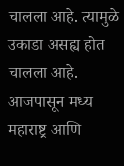चालला आहे. त्यामुळे उकाडा असह्य होत चालला आहे. आजपासून मध्य महाराष्ट्र आणि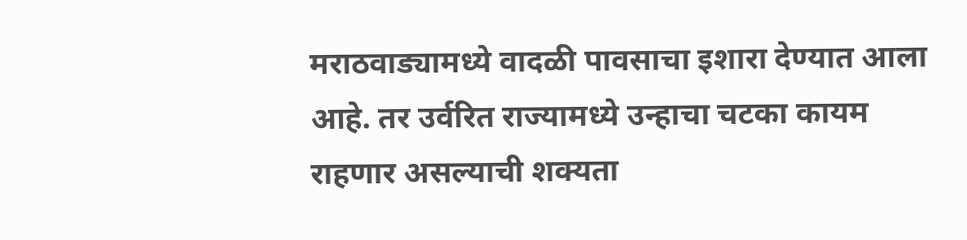मराठवाड्यामध्ये वादळी पावसाचा इशारा देण्यात आला आहे. तर उर्वरित राज्यामध्ये उन्हाचा चटका कायम राहणार असल्याची शक्यता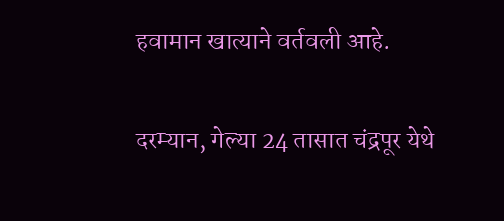हवामान खात्याने वर्तवली आहे.

दरम्यान, गेल्या 24 तासात चंद्रपूर येथे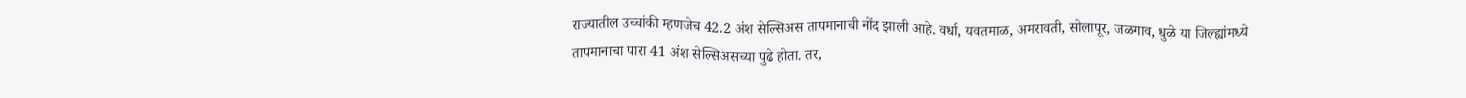राज्यातील उच्चांकी म्हणजेच 42.2 अंश सेल्सिअस तापमानाची नोंद झाली आहे. वर्धा, यवतमाळ, अमरावती, सोलापूर, जळगाव, धुळे या जिल्ह्यांमध्ये तापमानाचा पारा 41 अंश सेल्सिअसच्या पुढे होता. तर,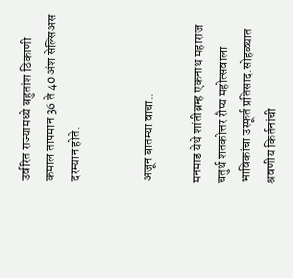उर्वरित राज्यामध्ये बहुतांश ठिकाणी कमाल तापमान 36 ते 40 अंश सेल्सिअस दरम्यान होते.


अजून बातम्या वाचा..

मनमाड येथे शांतीब्रम्ह एकनाथ महाराज चतुर्थ शतकोत्तर रौप्य महोत्सवाला भाविकांचा उस्फूर्त प्रतिसाद.सोहळ्यात श्रवणीय किर्तनांची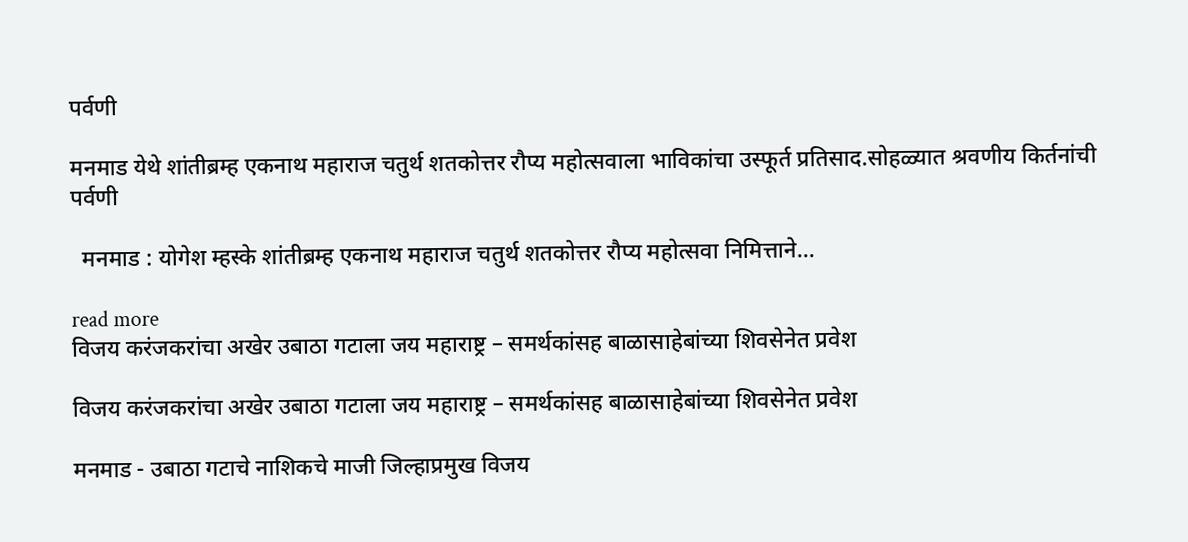पर्वणी

मनमाड येथे शांतीब्रम्ह एकनाथ महाराज चतुर्थ शतकोत्तर रौप्य महोत्सवाला भाविकांचा उस्फूर्त प्रतिसाद.सोहळ्यात श्रवणीय किर्तनांची पर्वणी

  मनमाड : योगेश म्हस्के शांतीब्रम्ह एकनाथ महाराज चतुर्थ शतकोत्तर रौप्य महोत्सवा निमित्ताने...

read more
विजय करंजकरांचा अखेर उबाठा गटाला जय महाराष्ट्र – समर्थकांसह बाळासाहेबांच्या शिवसेनेत प्रवेश

विजय करंजकरांचा अखेर उबाठा गटाला जय महाराष्ट्र – समर्थकांसह बाळासाहेबांच्या शिवसेनेत प्रवेश

मनमाड - उबाठा गटाचे नाशिकचे माजी जिल्हाप्रमुख विजय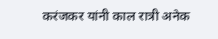करंजकर यांनी काल रात्री अनेक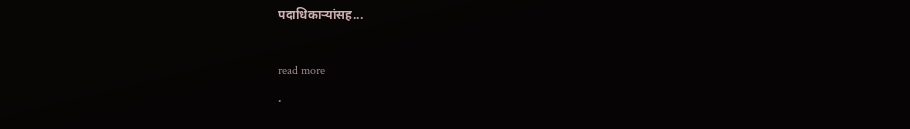पदाधिकाऱ्यांसह...

read more
.